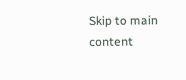Skip to main content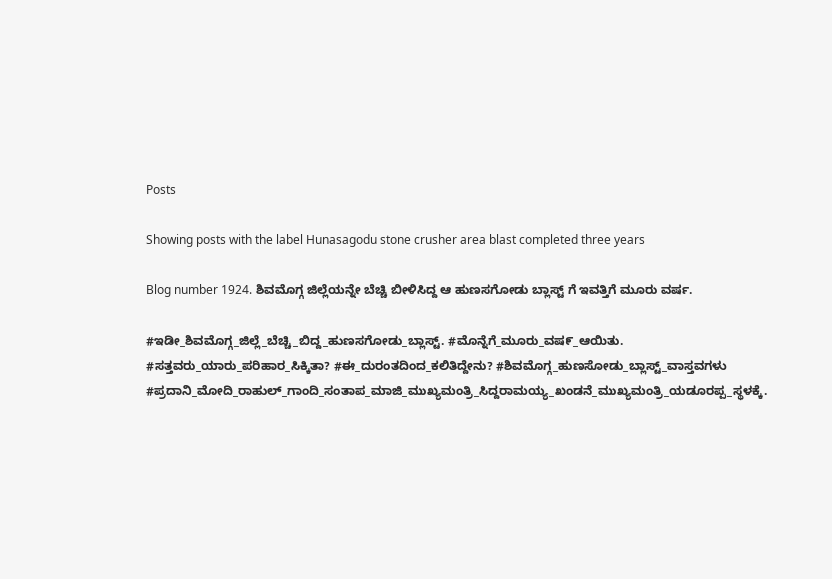Posts

Showing posts with the label Hunasagodu stone crusher area blast completed three years

Blog number 1924. ಶಿವಮೊಗ್ಗ ಜಿಲ್ಲೆಯನ್ನೇ ಬೆಚ್ಚಿ ಬೀಳಿಸಿದ್ದ ಆ ಹುಣಸಗೋಡು ಬ್ಲಾಸ್ಟ್ ಗೆ ಇವತ್ತಿಗೆ ಮೂರು ವರ್ಷ.

#ಇಡೀ_ಶಿವಮೊಗ್ಗ_ಜಿಲ್ಲೆ_ಬೆಚ್ಚಿ_ಬಿದ್ದ_ಹುಣಸಗೋಡು_ಬ್ಲಾಸ್ಟ್. #ಮೊನ್ನೆಗೆ_ಮೂರು_ವಷ೯_ಆಯಿತು. #ಸತ್ತವರು_ಯಾರು_ಪರಿಹಾರ_ಸಿಕ್ಕಿತಾ? #ಈ_ದುರಂತದಿಂದ_ಕಲಿತಿದ್ದೇನು? #ಶಿವಮೊಗ್ಗ_ಹುಣಸೋಡು_ಬ್ಲಾಸ್ಟ್_ವಾಸ್ತವಗಳು #ಪ್ರದಾನಿ_ಮೋದಿ_ರಾಹುಲ್_ಗಾಂದಿ_ಸಂತಾಪ_ಮಾಜಿ_ಮುಖ್ಯಮಂತ್ರಿ_ಸಿದ್ದರಾಮಯ್ಯ_ಖಂಡನೆ_ಮುಖ್ಯಮಂತ್ರಿ_ಯಡೂರಪ್ಪ_ಸ್ಥಳಕ್ಕೆ.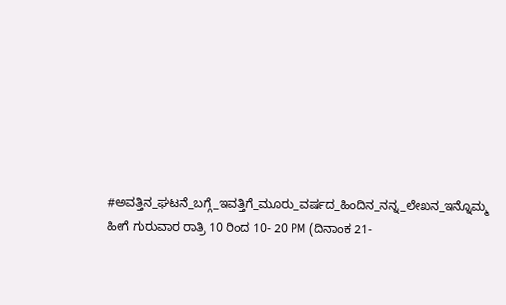#ಅವತ್ತಿನ_ಘಟನೆ_ಬಗ್ಗೆ_ಇವತ್ತಿಗೆ_ಮೂರು_ವರ್ಷದ_ಹಿಂದಿನ_ನನ್ನ_ಲೇಖನ_ಇನ್ನೊಮ್ಮ     ಹೀಗೆ ಗುರುವಾರ ರಾತ್ರಿ 10 ರಿಂದ 10- 20 PM (ದಿನಾಂಕ 21-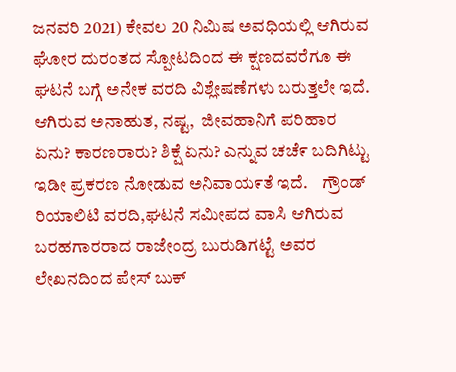ಜನವರಿ 2021) ಕೇವಲ 20 ನಿಮಿಷ ಅವಧಿಯಲ್ಲಿ ಆಗಿರುವ ಘೋರ ದುರಂತದ ಸ್ಪೋಟದಿಂದ ಈ ಕ್ಷಣದವರೆಗೂ ಈ ಘಟನೆ ಬಗ್ಗೆ ಅನೇಕ ವರದಿ ವಿಶ್ಲೇಷಣೆಗಳು ಬರುತ್ತಲೇ ಇದೆ.    ಆಗಿರುವ ಅನಾಹುತ, ನಷ್ಟ,  ಜೀವಹಾನಿಗೆ ಪರಿಹಾರ ಏನು? ಕಾರಣರಾರು? ಶಿಕ್ಷೆ ಏನು? ಎನ್ನುವ ಚಚೆ೯ ಬದಿಗಿಟ್ಟು ಇಡೀ ಪ್ರಕರಣ ನೋಡುವ ಅನಿವಾಯ೯ತೆ ಇದೆ.    ಗ್ರೌಂಡ್ ರಿಯಾಲಿಟಿ ವರದಿ,ಘಟನೆ ಸಮೀಪದ ವಾಸಿ ಆಗಿರುವ ಬರಹಗಾರರಾದ ರಾಜೇಂದ್ರ ಬುರುಡಿಗಟ್ಟೆ ಅವರ ಲೇಖನದಿಂದ ಪೇಸ್ ಬುಕ್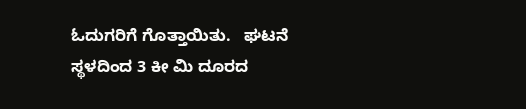ಓದುಗರಿಗೆ ಗೊತ್ತಾಯಿತು.   ಘಟನೆ ಸ್ಥಳದಿಂದ 3 ಕೀ ಮಿ ದೂರದ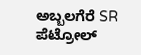ಅಬ್ಬಲಗೆರೆ SR ಪೆಟ್ರೋಲ್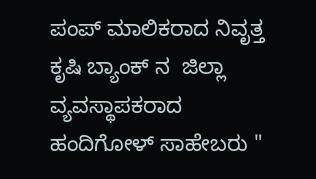ಪಂಪ್ ಮಾಲಿಕರಾದ ನಿವೃತ್ತ ಕೃಷಿ ಬ್ಯಾಂಕ್ ನ  ಜಿಲ್ಲಾ ವ್ಯವಸ್ಥಾಪಕರಾದ ಹಂದಿಗೋಳ್ ಸಾಹೇಬರು "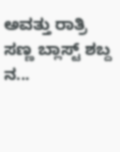ಅವತ್ತು ರಾತ್ರಿ ಸಣ್ಣ ಬ್ಲಾಸ್ಟ್ ಶಬ್ದ ನ...